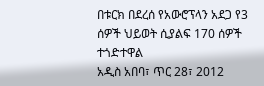በቱርክ በደረሰ የአውሮፕላን አደጋ የ3 ሰዎች ህይወት ሲያልፍ 170 ሰዎች ተጎድተዋል
አዲስ አበባ፣ ጥር 28፣ 2012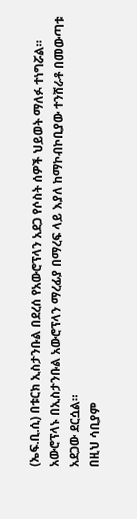(ኤፍ.ቢ.ሲ) በቱርክ ኢስታንቡል በደረሰ የአውሮፕላን አደጋ የሶስት ሰዎች ህይወት ማለፉ ተነግሯል።
አውሮፕላኑ በኢስታንቡል አውሮፕላን ማረፊያ በማረፍ ላይ እያለ ከማኮብኮቢያው ተንሸራቶ በመውጣቱ አደጋው ደርሷል።
በዚህ ሳቢያም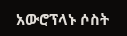አውሮፕላኑ ሶስት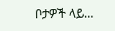ቦታዎች ላይ…